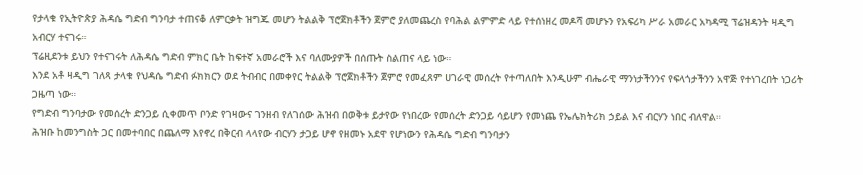የታላቁ የኢትዮጵያ ሕዳሴ ግድብ ግንባታ ተጠናቆ ለምርቃት ዝግጁ መሆን ትልልቅ ፕሮጀክቶችን ጀምሮ ያለመጨረስ የባሕል ልምምድ ላይ የተሰነዘረ መዶሻ መሆኑን የአፍሪካ ሥራ አመራር አካዳሚ ፕሬዝዳንት ዛዲግ አብርሃ ተናገሩ።
ፕሬዚደንቱ ይህን የተናገሩት ለሕዳሴ ግድብ ምክር ቤት ከፍተኛ አመራሮች እና ባለሙያዎች በሰጡት ስልጠና ላይ ነው።
እንደ አቶ ዛዲግ ገለጻ ታላቁ የህዳሴ ግድብ ፉክክርን ወደ ትብብር በመቀየር ትልልቅ ፕሮጀክቶችን ጀምሮ የመፈጸም ሀገራዊ መሰረት የተጣለበት እንዲሁም ብሔራዊ ማንነታችንንና የፍላጎታችንን አዋጅ የተነገረበት ነጋሪት ጋዜጣ ነው።
የግድብ ግንባታው የመሰረት ድንጋይ ሲቀመጥ ቦንድ የገዛውና ገንዘብ የለገሰው ሕዝብ በወቅቱ ይታየው የነበረው የመሰረት ድንጋይ ሳይሆን የመነጨ የኤሌክትሪክ ኃይል እና ብርሃን ነበር ብለዋል።
ሕዝቡ ከመንግስት ጋር በመተባበር በጨለማ እየኖረ በቅርብ ላላየው ብርሃን ታጋይ ሆኖ የዘመኑ አደዋ የሆነውን የሕዳሴ ግድብ ግንባታን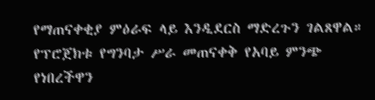የማጠናቀቂያ ምዕራፍ ላይ እንዲደርስ ማድረጉን ገልጸዋል።
የፕሮጀክቱ የግንባታ ሥራ መጠናቀቅ የአባይ ምንጭ የነበረችዋን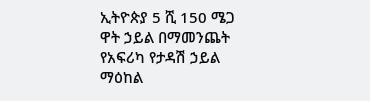ኢትዮጵያ 5 ሺ 150 ሜጋ ዋት ኃይል በማመንጨት የአፍሪካ የታዳሽ ኃይል ማዕከል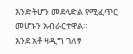እንድትሆን መደላድል የሚፈጥር መሆኑን አብራርተዋል።
እንደ አቶ ዛዲግ ገለፃ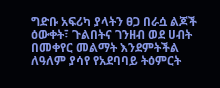ግድቡ አፍሪካ ያላትን ፀጋ በራሷ ልጆች ዕውቀት፣ ጉልበትና ገንዘብ ወደ ሀብት በመቀየር መልማት እንደምትችል ለዓለም ያሳየ የአደባባይ ትዕምርት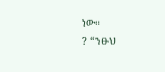ነው።
? “ንፁህ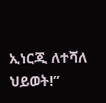ኢነርጂ ለተሻለ ህይወት!”